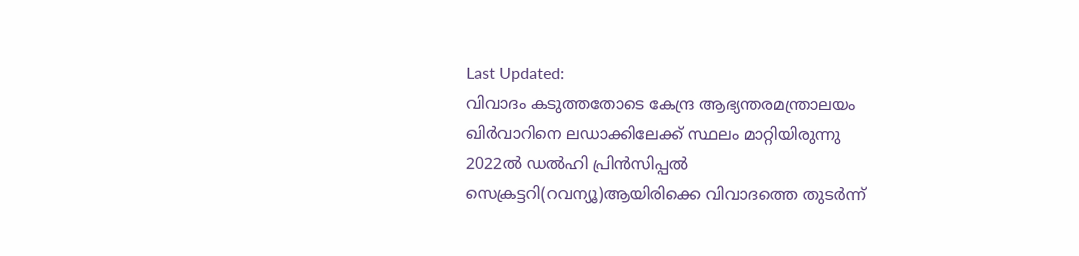Last Updated:
വിവാദം കടുത്തതോടെ കേന്ദ്ര ആഭ്യന്തരമന്ത്രാലയം ഖിർവാറിനെ ലഡാക്കിലേക്ക് സ്ഥലം മാറ്റിയിരുന്നു
2022ൽ ഡൽഹി പ്രിൻസിപ്പൽ സെക്രട്ടറി(റവന്യൂ)ആയിരിക്കെ വിവാദത്തെ തുടർന്ന്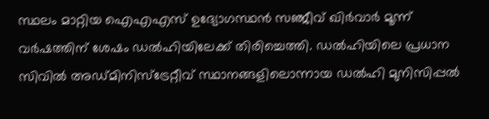സ്ഥലം മാറ്റിയ ഐഎഎസ് ഉദ്യോഗസ്ഥൻ സഞ്ജീവ് ഖിർവാർ മൂന്ന് വർഷത്തിന് ശേഷം ഡൽഹിയിലേക്ക് തിരിച്ചെത്തി. ഡൽഹിയിലെ പ്രധാന സിവിൽ അഡ്മിനിസ്ട്രേറ്റീവ് സ്ഥാനങ്ങളിലൊന്നായ ഡൽഹി മുനിസിപ്പൽ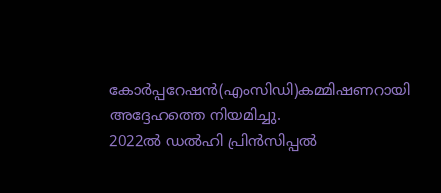കോർപ്പറേഷൻ(എംസിഡി)കമ്മിഷണറായി അദ്ദേഹത്തെ നിയമിച്ചു.
2022ൽ ഡൽഹി പ്രിൻസിപ്പൽ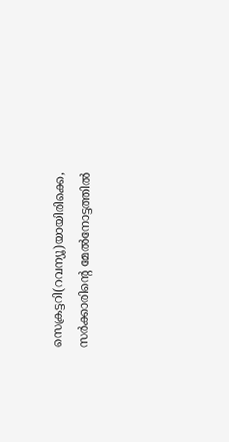സെക്രട്ടറി(റവന്യൂ)യായിരിക്കെ, സർക്കാരിന്റെ മേൽനോട്ടത്തിൽ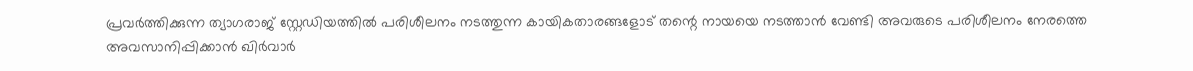പ്രവർത്തിക്കുന്ന ത്യാഗരാജ് സ്റ്റേഡിയത്തിൽ പരിശീലനം നടത്തുന്ന കായികതാരങ്ങളോട് തന്റെ നായയെ നടത്താൻ വേണ്ടി അവരുടെ പരിശീലനം നേരത്തെ അവസാനിപ്പിക്കാൻ ഖിർവാർ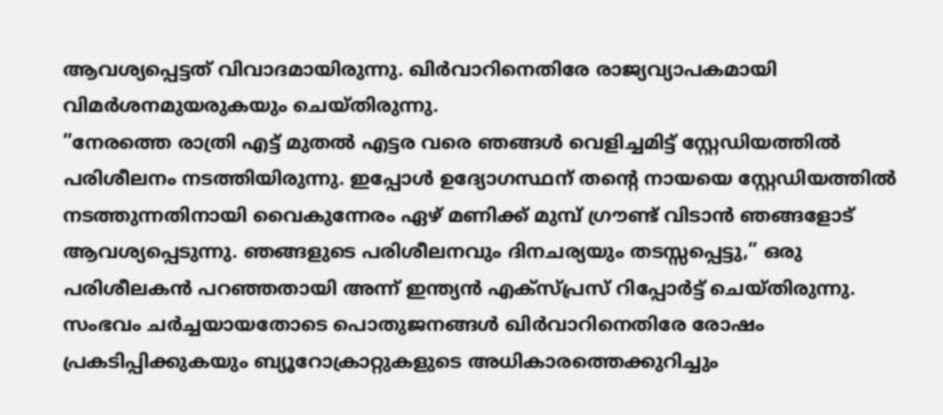ആവശ്യപ്പെട്ടത് വിവാദമായിരുന്നു. ഖിർവാറിനെതിരേ രാജ്യവ്യാപകമായി വിമർശനമുയരുകയും ചെയ്തിരുന്നു.
”നേരത്തെ രാത്രി എട്ട് മുതൽ എട്ടര വരെ ഞങ്ങൾ വെളിച്ചമിട്ട് സ്റ്റേഡിയത്തിൽ പരിശീലനം നടത്തിയിരുന്നു. ഇപ്പോൾ ഉദ്യോഗസ്ഥന് തന്റെ നായയെ സ്റ്റേഡിയത്തിൽ നടത്തുന്നതിനായി വൈകുന്നേരം ഏഴ് മണിക്ക് മുമ്പ് ഗ്രൗണ്ട് വിടാൻ ഞങ്ങളോട് ആവശ്യപ്പെടുന്നു. ഞങ്ങളുടെ പരിശീലനവും ദിനചര്യയും തടസ്സപ്പെട്ടു,” ഒരു പരിശീലകൻ പറഞ്ഞതായി അന്ന് ഇന്ത്യൻ എക്സ്പ്രസ് റിപ്പോർട്ട് ചെയ്തിരുന്നു.
സംഭവം ചർച്ചയായതോടെ പൊതുജനങ്ങൾ ഖിർവാറിനെതിരേ രോഷം പ്രകടിപ്പിക്കുകയും ബ്യൂറോക്രാറ്റുകളുടെ അധികാരത്തെക്കുറിച്ചും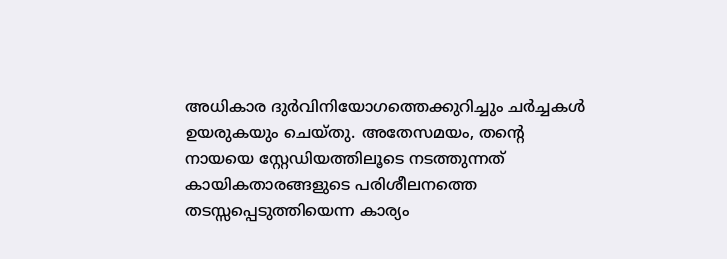അധികാര ദുർവിനിയോഗത്തെക്കുറിച്ചും ചർച്ചകൾ ഉയരുകയും ചെയ്തു. അതേസമയം, തന്റെ നായയെ സ്റ്റേഡിയത്തിലൂടെ നടത്തുന്നത് കായികതാരങ്ങളുടെ പരിശീലനത്തെ തടസ്സപ്പെടുത്തിയെന്ന കാര്യം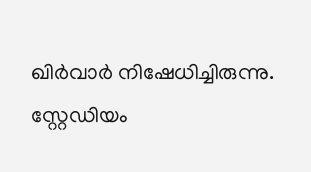ഖിർവാർ നിഷേധിച്ചിരുന്നു. സ്റ്റേഡിയം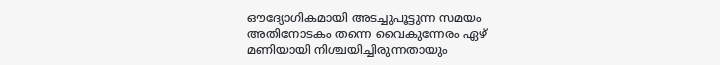ഔദ്യോഗികമായി അടച്ചുപൂട്ടുന്ന സമയം അതിനോടകം തന്നെ വൈകുന്നേരം ഏഴ് മണിയായി നിശ്ചയിച്ചിരുന്നതായും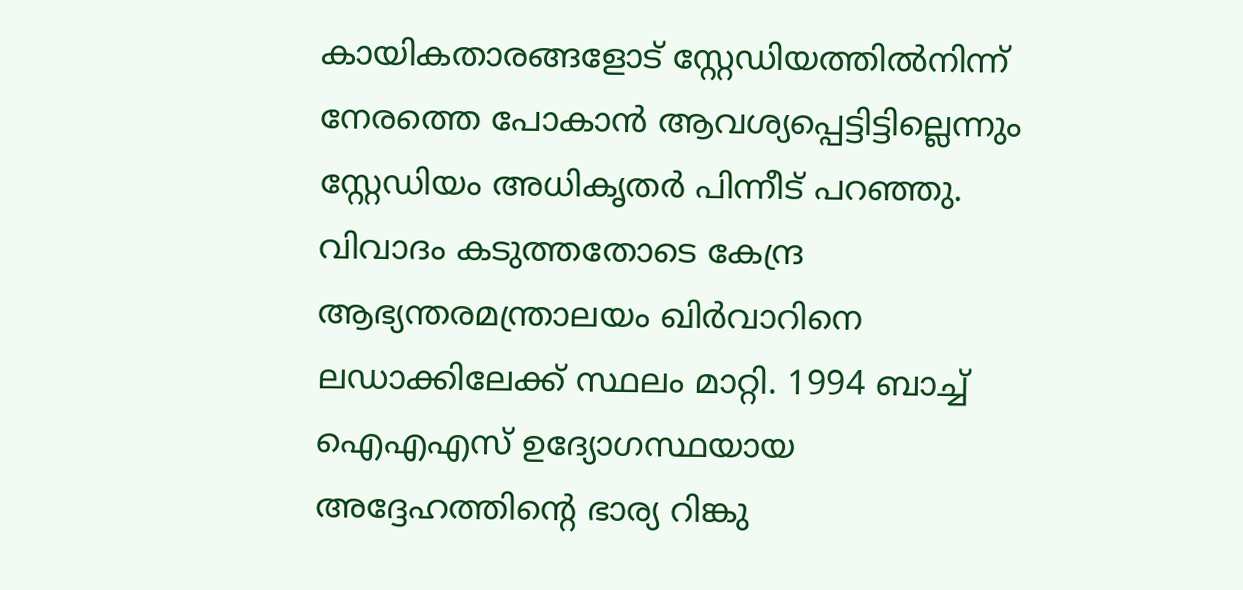കായികതാരങ്ങളോട് സ്റ്റേഡിയത്തിൽനിന്ന് നേരത്തെ പോകാൻ ആവശ്യപ്പെട്ടിട്ടില്ലെന്നും സ്റ്റേഡിയം അധികൃതർ പിന്നീട് പറഞ്ഞു.
വിവാദം കടുത്തതോടെ കേന്ദ്ര ആഭ്യന്തരമന്ത്രാലയം ഖിർവാറിനെ ലഡാക്കിലേക്ക് സ്ഥലം മാറ്റി. 1994 ബാച്ച് ഐഎഎസ് ഉദ്യോഗസ്ഥയായ അദ്ദേഹത്തിന്റെ ഭാര്യ റിങ്കു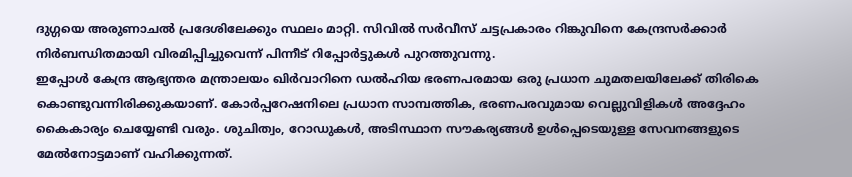ദുഗ്ഗയെ അരുണാചൽ പ്രദേശിലേക്കും സ്ഥലം മാറ്റി. സിവിൽ സർവീസ് ചട്ടപ്രകാരം റിങ്കുവിനെ കേന്ദ്രസർക്കാർ നിർബന്ധിതമായി വിരമിപ്പിച്ചുവെന്ന് പിന്നീട് റിപ്പോർട്ടുകൾ പുറത്തുവന്നു.
ഇപ്പോൾ കേന്ദ്ര ആഭ്യന്തര മന്ത്രാലയം ഖിർവാറിനെ ഡൽഹിയ ഭരണപരമായ ഒരു പ്രധാന ചുമതലയിലേക്ക് തിരികെ കൊണ്ടുവന്നിരിക്കുകയാണ്. കോർപ്പറേഷനിലെ പ്രധാന സാമ്പത്തിക, ഭരണപരവുമായ വെല്ലുവിളികൾ അദ്ദേഹം കൈകാര്യം ചെയ്യേണ്ടി വരും. ശുചിത്വം, റോഡുകൾ, അടിസ്ഥാന സൗകര്യങ്ങൾ ഉൾപ്പെടെയുള്ള സേവനങ്ങളുടെ മേൽനോട്ടമാണ് വഹിക്കുന്നത്.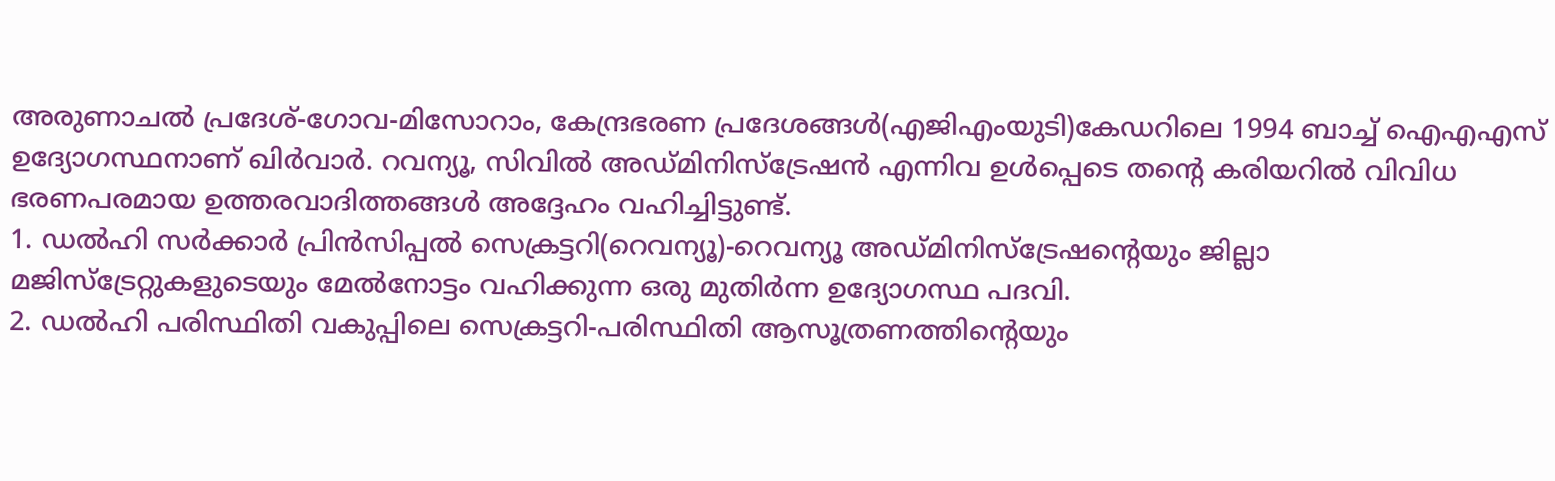അരുണാചൽ പ്രദേശ്-ഗോവ-മിസോറാം, കേന്ദ്രഭരണ പ്രദേശങ്ങൾ(എജിഎംയുടി)കേഡറിലെ 1994 ബാച്ച് ഐഎഎസ് ഉദ്യോഗസ്ഥനാണ് ഖിർവാർ. റവന്യൂ, സിവിൽ അഡ്മിനിസ്ട്രേഷൻ എന്നിവ ഉൾപ്പെടെ തന്റെ കരിയറിൽ വിവിധ ഭരണപരമായ ഉത്തരവാദിത്തങ്ങൾ അദ്ദേഹം വഹിച്ചിട്ടുണ്ട്.
1. ഡൽഹി സർക്കാർ പ്രിൻസിപ്പൽ സെക്രട്ടറി(റെവന്യൂ)-റെവന്യൂ അഡ്മിനിസ്ട്രേഷന്റെയും ജില്ലാ മജിസ്ട്രേറ്റുകളുടെയും മേൽനോട്ടം വഹിക്കുന്ന ഒരു മുതിർന്ന ഉദ്യോഗസ്ഥ പദവി.
2. ഡൽഹി പരിസ്ഥിതി വകുപ്പിലെ സെക്രട്ടറി-പരിസ്ഥിതി ആസൂത്രണത്തിന്റെയും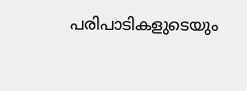പരിപാടികളുടെയും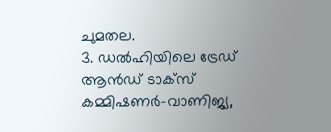ചുമതല.
3. ഡൽഹിയിലെ ട്രേഡ് ആൻഡ് ടാക്സ് കമ്മിഷണർ-വാണിജ്യ,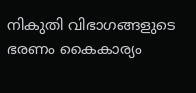നികുതി വിഭാഗങ്ങളുടെ ഭരണം കൈകാര്യം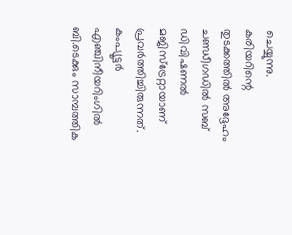ചെയ്യുന്നു.
കരിയറിന്റെ തുടക്കത്തിൽ അദ്ദേഹം ചണ്ഡീഗഡിൽ സബ് ഡിവിഷണൽ മജിസ്ട്രേറ്റായാണ് പ്രവർത്തിച്ചിരുന്നത്. കംപ്യൂട്ടർ എഞ്ചിനീയറിംഗിൽ ബി.ടെക്കും സാമ്പത്തിക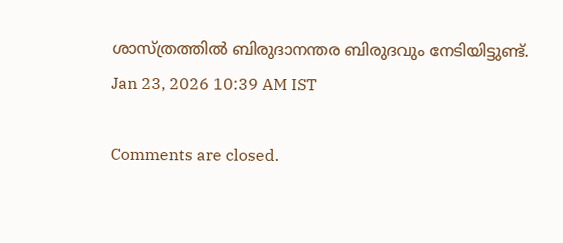ശാസ്ത്രത്തിൽ ബിരുദാനന്തര ബിരുദവും നേടിയിട്ടുണ്ട്.
Jan 23, 2026 10:39 AM IST

Comments are closed.